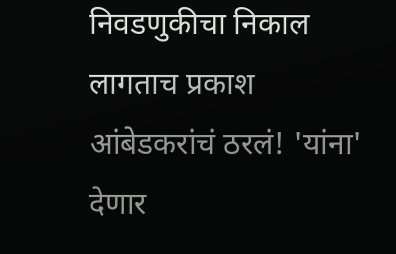निवडणुकीचा निकाल लागताच प्रकाश आंबेडकरांचं ठरलं! 'यांना' देणार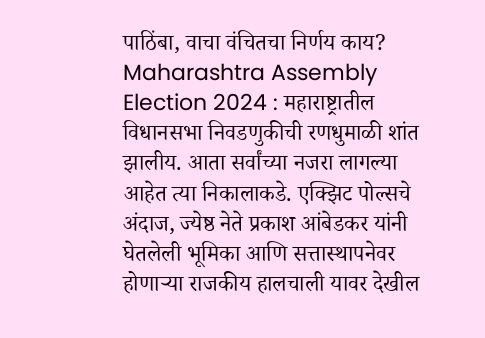पाठिंबा, वाचा वंचितचा निर्णय काय?
Maharashtra Assembly Election 2024 : महाराष्ट्रातील विधानसभा निवडणुकीची रणधुमाळी शांत झालीय. आता सर्वांच्या नजरा लागल्या आहेत त्या निकालाकडे. एक्झिट पोल्सचे अंदाज, ज्येष्ठ नेते प्रकाश आंबेडकर यांनी घेतलेली भूमिका आणि सत्तास्थापनेवर होणाऱ्या राजकीय हालचाली यावर देखील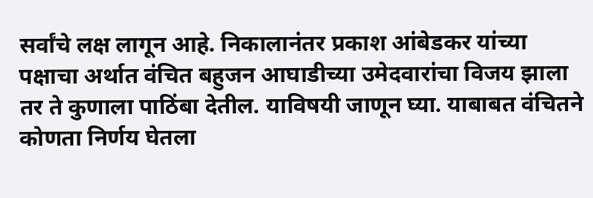सर्वांचे लक्ष लागून आहे. निकालानंतर प्रकाश आंबेडकर यांच्या पक्षाचा अर्थात वंचित बहुजन आघाडीच्या उमेदवारांचा विजय झाला तर ते कुणाला पाठिंबा देतील. याविषयी जाणून घ्या. याबाबत वंचितने कोणता निर्णय घेतला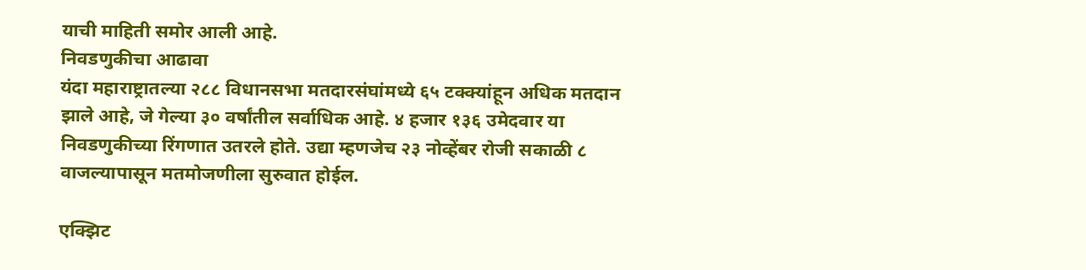याची माहिती समोर आली आहे.
निवडणुकीचा आढावा
यंदा महाराष्ट्रातल्या २८८ विधानसभा मतदारसंघांमध्ये ६५ टक्क्यांहून अधिक मतदान झाले आहे, जे गेल्या ३० वर्षांतील सर्वाधिक आहे. ४ हजार १३६ उमेदवार या निवडणुकीच्या रिंगणात उतरले होते. उद्या म्हणजेच २३ नोव्हेंबर रोजी सकाळी ८ वाजल्यापासून मतमोजणीला सुरुवात होईल.

एक्झिट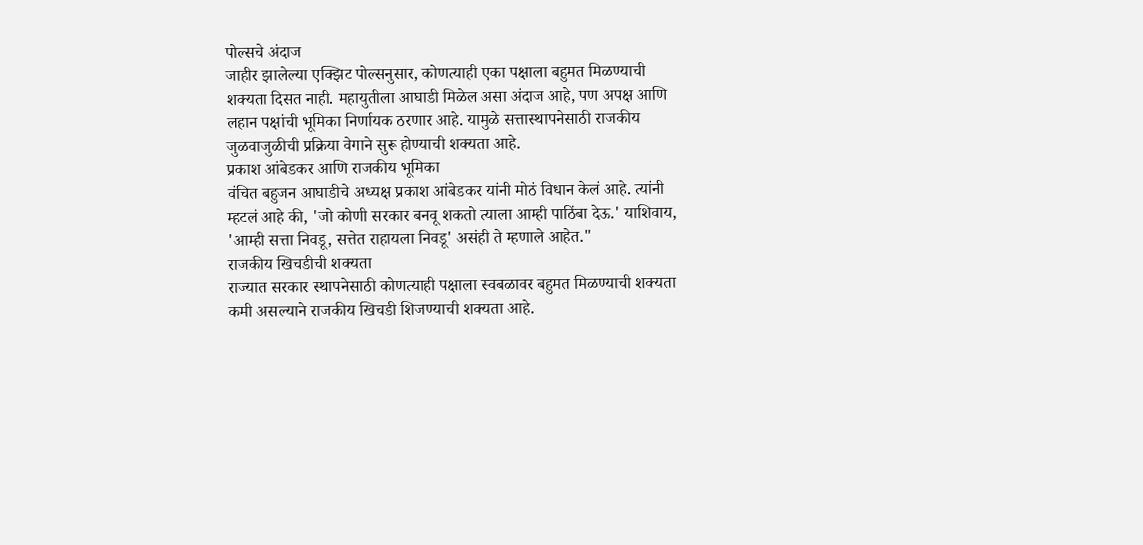पोल्सचे अंदाज
जाहीर झालेल्या एक्झिट पोल्सनुसार, कोणत्याही एका पक्षाला बहुमत मिळण्याची शक्यता दिसत नाही. महायुतीला आघाडी मिळेल असा अंदाज आहे, पण अपक्ष आणि लहान पक्षांची भूमिका निर्णायक ठरणार आहे. यामुळे सत्तास्थापनेसाठी राजकीय जुळवाजुळीची प्रक्रिया वेगाने सुरू होण्याची शक्यता आहे.
प्रकाश आंबेडकर आणि राजकीय भूमिका
वंचित बहुजन आघाडीचे अध्यक्ष प्रकाश आंबेडकर यांनी मोठं विधान केलं आहे. त्यांनी म्हटलं आहे की, 'जो कोणी सरकार बनवू शकतो त्याला आम्ही पाठिंबा देऊ.' याशिवाय, 'आम्ही सत्ता निवडू, सत्तेत राहायला निवडू' असंही ते म्हणाले आहेत."
राजकीय खिचडीची शक्यता
राज्यात सरकार स्थापनेसाठी कोणत्याही पक्षाला स्वबळावर बहुमत मिळण्याची शक्यता कमी असल्याने राजकीय खिचडी शिजण्याची शक्यता आहे.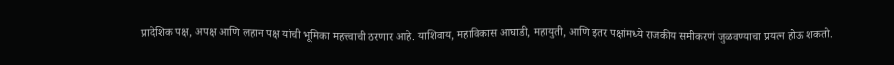प्रादेशिक पक्ष, अपक्ष आणि लहान पक्ष यांची भूमिका महत्त्वाची ठरणार आहे. याशिवाय, महाविकास आघाडी, महायुती, आणि इतर पक्षांमध्ये राजकीय समीकरणं जुळवण्याचा प्रयत्न होऊ शकतो.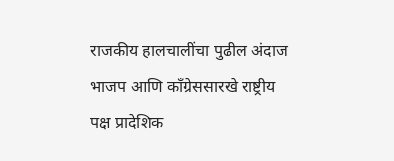राजकीय हालचालींचा पुढील अंदाज
भाजप आणि काँग्रेससारखे राष्ट्रीय पक्ष प्रादेशिक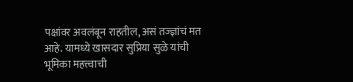पक्षांवर अवलंबून राहतील, असं तज्ज्ञांचं मत आहे. यामध्ये खासदार सुप्रिया सुळे यांची भूमिका महत्त्वाची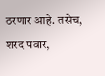ठरणार आहे. तसेच, शरद पवार,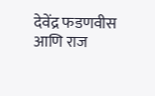देवेंद्र फडणवीस आणि राज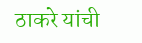ठाकरे यांची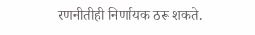रणनीतीही निर्णायक ठरू शकते.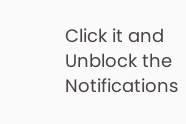Click it and Unblock the Notifications